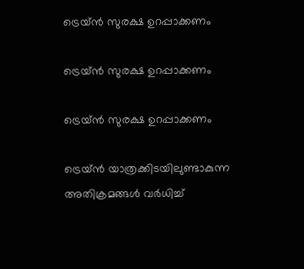ട്രെയ്ന്‍ സുരക്ഷ ഉറപ്പാക്കണം

ട്രെയ്ന്‍ സുരക്ഷ ഉറപ്പാക്കണം

ട്രെയ്ന്‍ സുരക്ഷ ഉറപ്പാക്കണം

ട്രെയ്ന്‍ യാത്രക്കിടയിലുണ്ടാകുന്ന അതിക്രമങ്ങള്‍ വര്‍ധിച്ച്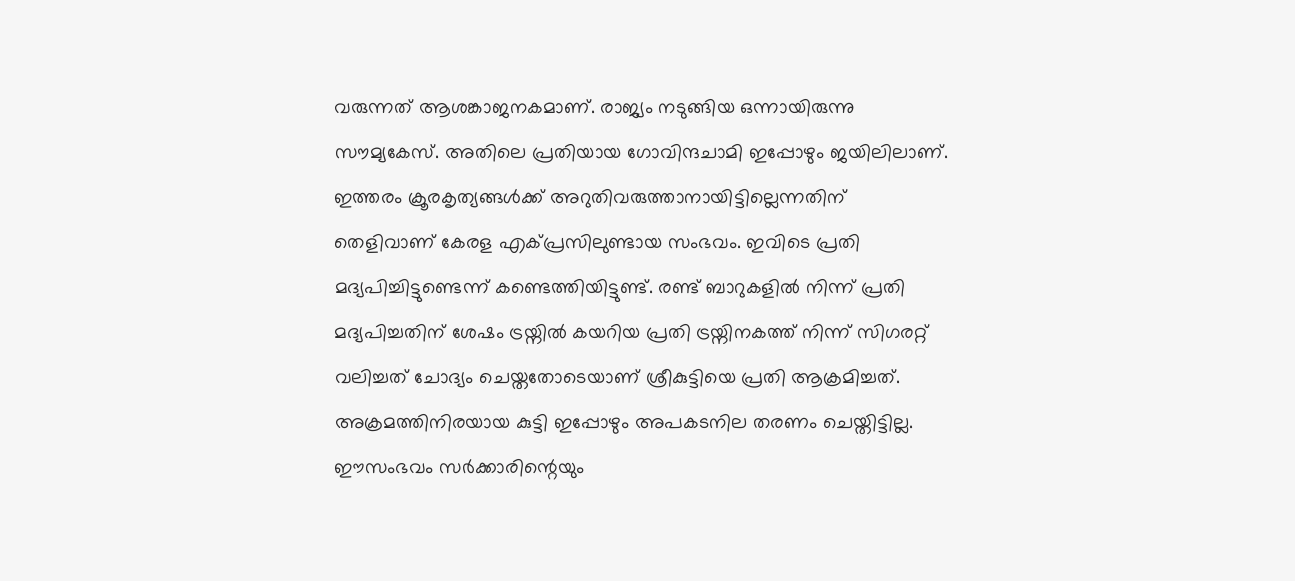വരുന്നത് ആശങ്കാജനകമാണ്. രാജ്യം നടുങ്ങിയ ഒന്നായിരുന്നു സൗമ്യകേസ്. അതിലെ പ്രതിയായ ഗോവിന്ദചാമി ഇപ്പോഴും ജയിലിലാണ്. ഇത്തരം ക്രൂരകൃത്യങ്ങള്‍ക്ക് അറുതിവരുത്താനായിട്ടില്ലെന്നതിന് തെളിവാണ് കേരള എക്പ്രസിലുണ്ടായ സംഭവം. ഇവിടെ പ്രതി മദ്യപിച്ചിട്ടുണ്ടെന്ന് കണ്ടെത്തിയിട്ടുണ്ട്. രണ്ട് ബാറുകളില്‍ നിന്ന് പ്രതി മദ്യപിച്ചതിന് ശേഷം ട്രയ്നില്‍ കയറിയ പ്രതി ട്രയ്നിനകത്ത് നിന്ന് സിഗരറ്റ് വലിച്ചത് ചോദ്യം ചെയ്തതോടെയാണ് ശ്രീകുട്ടിയെ പ്രതി ആക്രമിച്ചത്. അക്രമത്തിനിരയായ കുട്ടി ഇപ്പോഴും അപകടനില തരണം ചെയ്തിട്ടില്ല. ഈസംഭവം സര്‍ക്കാരിന്റെയും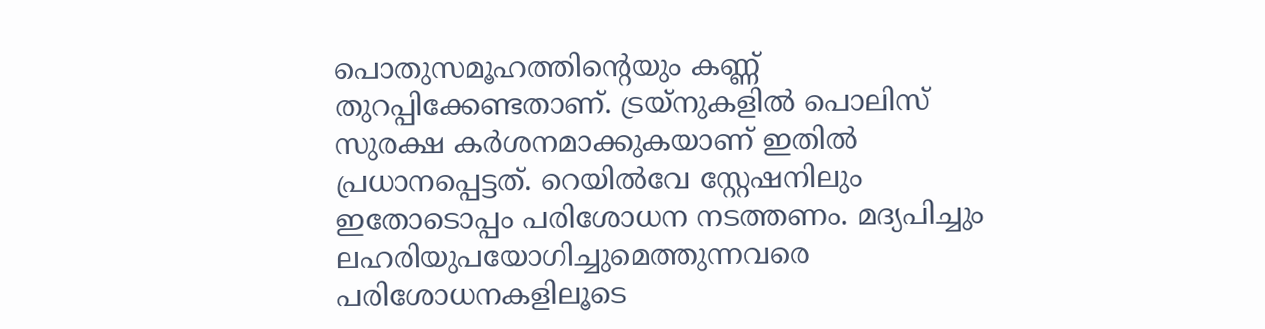പൊതുസമൂഹത്തിന്റെയും കണ്ണ് തുറപ്പിക്കേണ്ടതാണ്. ട്രയ്നുകളില്‍ പൊലിസ് സുരക്ഷ കര്‍ശനമാക്കുകയാണ് ഇതില്‍ പ്രധാനപ്പെട്ടത്. റെയില്‍വേ സ്റ്റേഷനിലും ഇതോടൊപ്പം പരിശോധന നടത്തണം. മദ്യപിച്ചും ലഹരിയുപയോഗിച്ചുമെത്തുന്നവരെ പരിശോധനകളിലൂടെ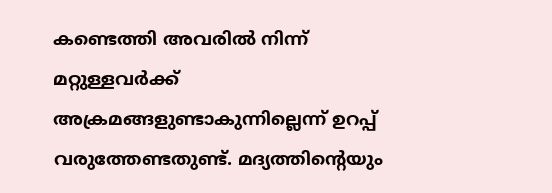കണ്ടെത്തി അവരില്‍ നിന്ന് മറ്റുള്ളവര്‍ക്ക് അക്രമങ്ങളുണ്ടാകുന്നില്ലെന്ന് ഉറപ്പ് വരുത്തേണ്ടതുണ്ട്. മദ്യത്തിന്റെയും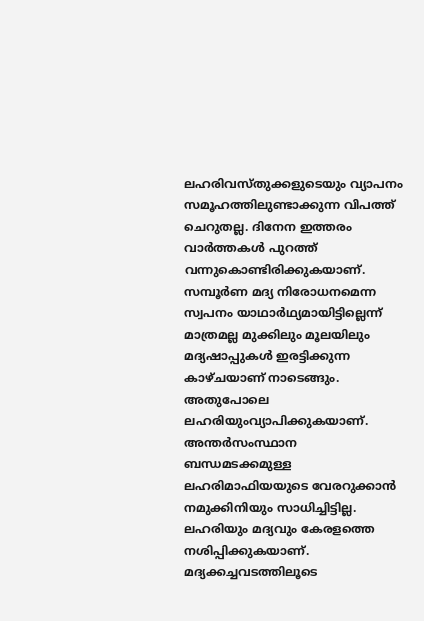ലഹരിവസ്തുക്കളുടെയും വ്യാപനം സമൂഹത്തിലുണ്ടാക്കുന്ന വിപത്ത് ചെറുതല്ല. ദിനേന ഇത്തരം വാര്‍ത്തകള്‍ പുറത്ത് വന്നുകൊണ്ടിരിക്കുകയാണ്. സമ്പൂര്‍ണ മദ്യ നിരോധനമെന്ന സ്വപനം യാഥാര്‍ഥ്യമായിട്ടില്ലെന്ന് മാത്രമല്ല മുക്കിലും മൂലയിലും മദ്യഷാപ്പുകള്‍ ഇരട്ടിക്കുന്ന കാഴ്ചയാണ് നാടെങ്ങും. അതുപോലെ ലഹരിയുംവ്യാപിക്കുകയാണ്. അന്തര്‍സംസ്ഥാന ബന്ധമടക്കമുള്ള ലഹരിമാഫിയയുടെ വേരറുക്കാന്‍ നമുക്കിനിയും സാധിച്ചിട്ടില്ല. ലഹരിയും മദ്യവും കേരളത്തെ നശിപ്പിക്കുകയാണ്. മദ്യക്കച്ചവടത്തിലൂടെ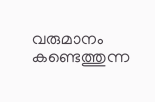വരുമാനം കണ്ടെത്തുന്ന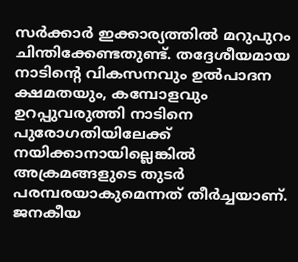സര്‍ക്കാര്‍ ഇക്കാര്യത്തില്‍ മറുപുറം ചിന്തിക്കേണ്ടതുണ്ട്. തദ്ദേശീയമായ നാടിന്റെ വികസനവും ഉല്‍പാദന ക്ഷമതയും, കമ്പോളവും ഉറപ്പുവരുത്തി നാടിനെ പുരോഗതിയിലേക്ക് നയിക്കാനായില്ലെങ്കില്‍ അക്രമങ്ങളുടെ തുടര്‍ പരമ്പരയാകുമെന്നത് തീര്‍ച്ചയാണ്. ജനകീയ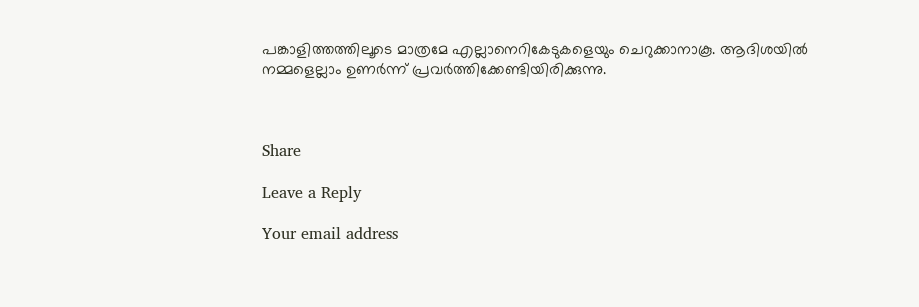പങ്കാളിത്തത്തിലൂടെ മാത്രമേ എല്ലാനെറികേടുകളെയും ചെറുക്കാനാകൂ. ആദിശയില്‍ നമ്മളെല്ലാം ഉണര്‍ന്ന് പ്രവര്‍ത്തിക്കേണ്ടിയിരിക്കുന്നു.



Share

Leave a Reply

Your email address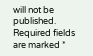will not be published. Required fields are marked *